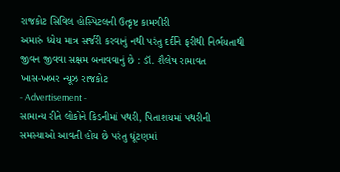રાજકોટ સિવિલ હોસ્પિટલની ઉત્કૃષ્ટ કામગીરી
અમારું ધ્યેય માત્ર સર્જરી કરવાનું નથી પરંતુ દર્દીને ફરીથી નિર્ભયતાથી જીવન જીવવા સક્ષમ બનાવવાનું છે : ડૉ. શૈલેષ રામાવત
ખાસ-ખબર ન્યૂઝ રાજકોટ
- Advertisement -
સામાન્ય રીતે લોકોને કિડનીમાં પથરી, પિતાશયમાં પથરીની સમસ્યાઓ આવતી હોય છે પરંતુ ઘૂંટણમાં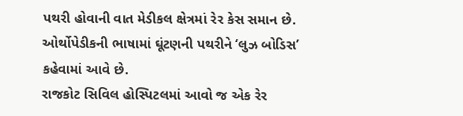પથરી હોવાની વાત મેડીકલ ક્ષેત્રમાં રેર કેસ સમાન છે. ઓર્થોપેડીકની ભાષામાં ઘૂંટણની પથરીને ‘લુઝ બોડિસ’ કહેવામાં આવે છે.
રાજકોટ સિવિલ હોસ્પિટલમાં આવો જ એક રેર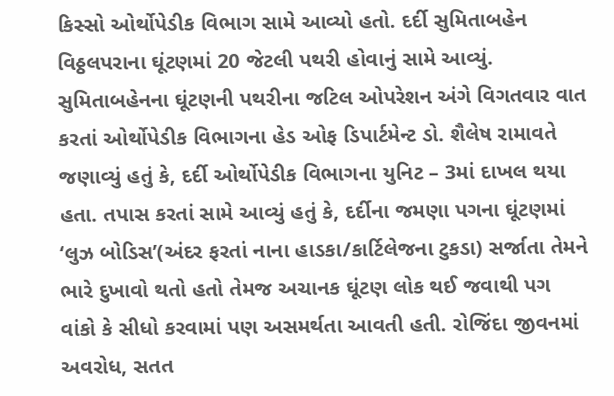કિસ્સો ઓર્થોપેડીક વિભાગ સામે આવ્યો હતો. દર્દી સુમિતાબહેન વિઠ્ઠલપરાના ઘૂંટણમાં 20 જેટલી પથરી હોવાનું સામે આવ્યું. સુમિતાબહેનના ઘૂંટણની પથરીના જટિલ ઓપરેશન અંગે વિગતવાર વાત કરતાં ઓર્થોપેડીક વિભાગના હેડ ઓફ ડિપાર્ટમેન્ટ ડો. શૈલેષ રામાવતે જણાવ્યું હતું કે, દર્દી ઓર્થોપેડીક વિભાગના યુનિટ – 3માં દાખલ થયા હતા. તપાસ કરતાં સામે આવ્યું હતું કે, દર્દીના જમણા પગના ઘૂંટણમાં ‘લુઝ બોડિસ’(અંદર ફરતાં નાના હાડકા/કાર્ટિલેજના ટુકડા) સર્જાતા તેમને ભારે દુખાવો થતો હતો તેમજ અચાનક ઘૂંટણ લોક થઈ જવાથી પગ વાંકો કે સીધો કરવામાં પણ અસમર્થતા આવતી હતી. રોજિંદા જીવનમાં અવરોધ, સતત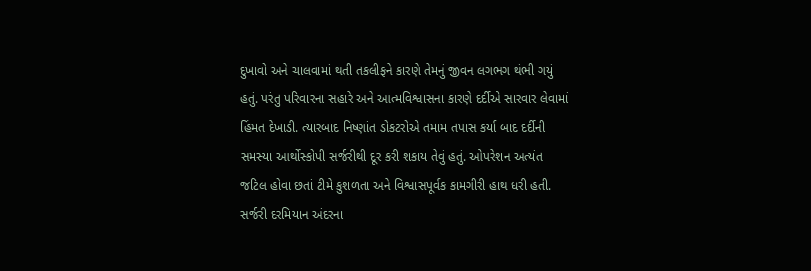દુખાવો અને ચાલવામાં થતી તકલીફને કારણે તેમનું જીવન લગભગ થંભી ગયું હતું. પરંતુ પરિવારના સહારે અને આત્મવિશ્વાસના કારણે દર્દીએ સારવાર લેવામાં હિંમત દેખાડી. ત્યારબાદ નિષ્ણાંત ડોકટરોએ તમામ તપાસ કર્યા બાદ દર્દીની સમસ્યા આર્થોસ્કોપી સર્જરીથી દૂર કરી શકાય તેવું હતું. ઓપરેશન અત્યંત જટિલ હોવા છતાં ટીમે કુશળતા અને વિશ્વાસપૂર્વક કામગીરી હાથ ધરી હતી. સર્જરી દરમિયાન અંદરના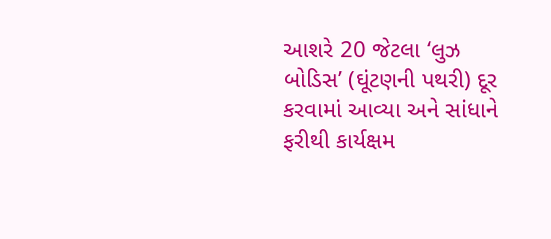આશરે 20 જેટલા ‘લુઝ બોડિસ’ (ઘૂંટણની પથરી) દૂર કરવામાં આવ્યા અને સાંધાને ફરીથી કાર્યક્ષમ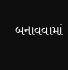બનાવવામાં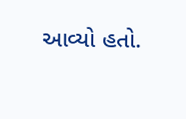આવ્યો હતો.